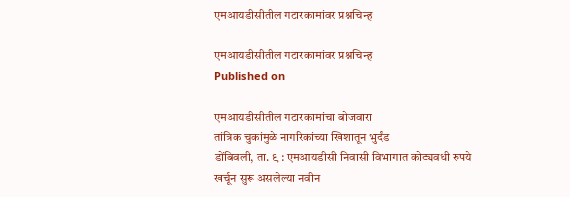एमआयडीसीतील गटारकामांवर प्रश्नचिन्ह

एमआयडीसीतील गटारकामांवर प्रश्नचिन्ह
Published on

एमआयडीसीतील गटारकामांचा बोजवारा
तांत्रिक चुकांमुळे नागरिकांच्या खिशातून भुर्दंड
डोंबिवली, ता. ९ : एमआयडीसी निवासी विभागात कोट्यवधी रुपये खर्चून सुरू असलेल्या नवीन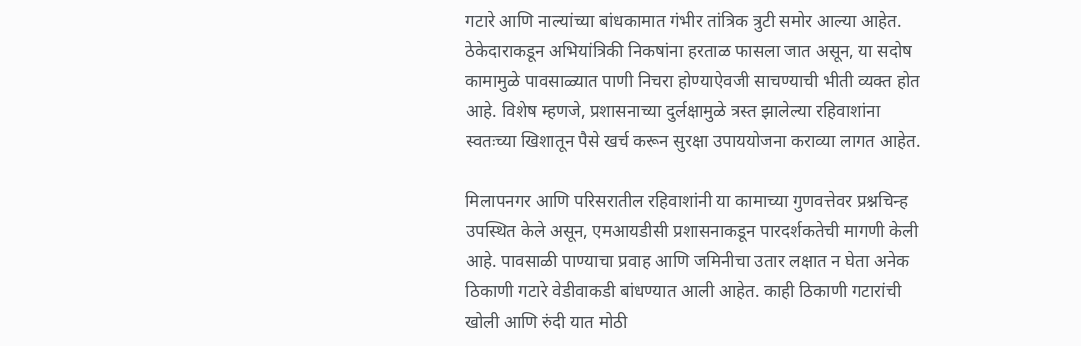गटारे आणि नाल्यांच्या बांधकामात गंभीर तांत्रिक त्रुटी समोर आल्या आहेत. ठेकेदाराकडून अभियांत्रिकी निकषांना हरताळ फासला जात असून, या सदोष कामामुळे पावसाळ्यात पाणी निचरा होण्याऐवजी साचण्याची भीती व्यक्त होत आहे. विशेष म्हणजे, प्रशासनाच्या दुर्लक्षामुळे त्रस्त झालेल्या रहिवाशांना स्वतःच्या खिशातून पैसे खर्च करून सुरक्षा उपाययोजना कराव्या लागत आहेत.

मिलापनगर आणि परिसरातील रहिवाशांनी या कामाच्या गुणवत्तेवर प्रश्नचिन्ह उपस्थित केले असून, एमआयडीसी प्रशासनाकडून पारदर्शकतेची मागणी केली आहे. पावसाळी पाण्याचा प्रवाह आणि जमिनीचा उतार लक्षात न घेता अनेक ठिकाणी गटारे वेडीवाकडी बांधण्यात आली आहेत. काही ठिकाणी गटारांची खोली आणि रुंदी यात मोठी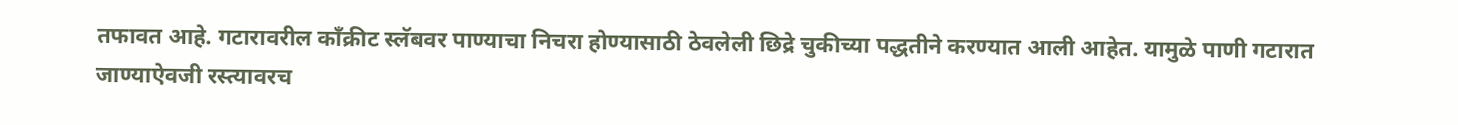तफावत आहे. गटारावरील काँक्रीट स्लॅबवर पाण्याचा निचरा होण्यासाठी ठेवलेली छिद्रे चुकीच्या पद्धतीने करण्यात आली आहेत. यामुळे पाणी गटारात जाण्याऐवजी रस्त्यावरच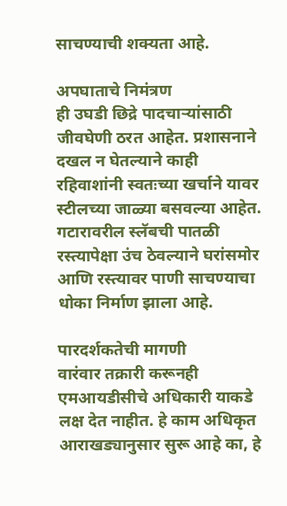साचण्याची शक्यता आहे.

अपघाताचे निमंत्रण
ही उघडी छिद्रे पादचाऱ्यांसाठी जीवघेणी ठरत आहेत. प्रशासनाने दखल न घेतल्याने काही रहिवाशांनी स्वतःच्या खर्चाने यावर स्टीलच्या जाळ्या बसवल्या आहेत. गटारावरील स्लॅबची पातळी रस्त्यापेक्षा उंच ठेवल्याने घरांसमोर आणि रस्त्यावर पाणी साचण्याचा धोका निर्माण झाला आहे.

पारदर्शकतेची मागणी
वारंवार तक्रारी करूनही एमआयडीसीचे अधिकारी याकडे लक्ष देत नाहीत. हे काम अधिकृत आराखड्यानुसार सुरू आहे का, हे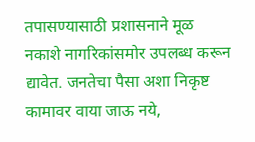तपासण्यासाठी प्रशासनाने मूळ नकाशे नागरिकांसमोर उपलब्ध करून द्यावेत. जनतेचा पैसा अशा निकृष्ट कामावर वाया जाऊ नये,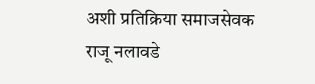अशी प्रतिक्रिया समाजसेवक राजू नलावडे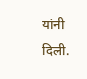यांनी दिली.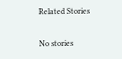Related Stories

No stories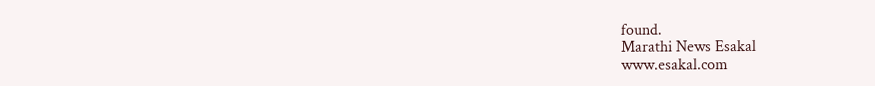found.
Marathi News Esakal
www.esakal.com